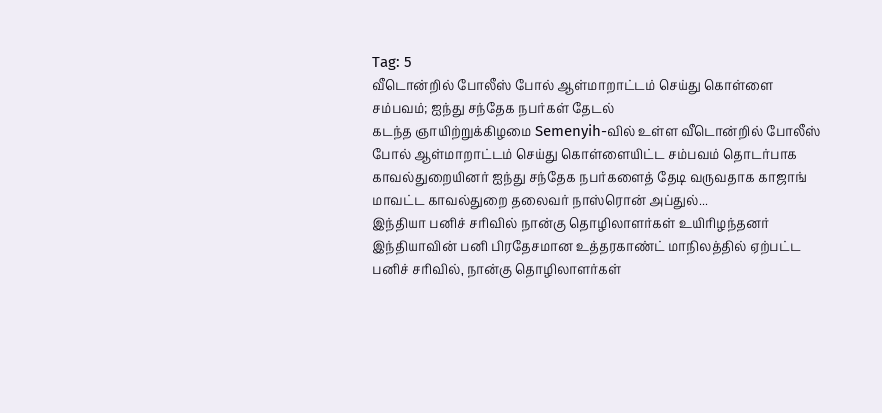Tag: 5
வீடொன்றில் போலீஸ் போல் ஆள்மாறாட்டம் செய்து கொள்ளை சம்பவம்; ஐந்து சந்தேக நபர்கள் தேடல்
கடந்த ஞாயிற்றுக்கிழமை Semenyih-வில் உள்ள வீடொன்றில் போலீஸ் போல் ஆள்மாறாட்டம் செய்து கொள்ளையிட்ட சம்பவம் தொடர்பாக காவல்துறையினர் ஐந்து சந்தேக நபர்களைத் தேடி வருவதாக காஜாங் மாவட்ட காவல்துறை தலைவர் நாஸ்ரொன் அப்துல்...
இந்தியா பனிச் சரிவில் நான்கு தொழிலாளர்கள் உயிரிழந்தனர்
இந்தியாவின் பனி பிரதேசமான உத்தரகாண்ட் மாநிலத்தில் ஏற்பட்ட பனிச் சரிவில், நான்கு தொழிலாளர்கள்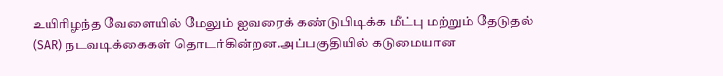உயிரிழந்த வேளையில் மேலும் ஐவரைக் கண்டுபிடிக்க மீட்பு மற்றும் தேடுதல் (SAR) நடவடிக்கைகள் தொடர்கின்றன.அப்பகுதியில் கடுமையான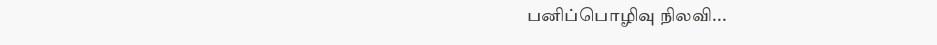பனிப்பொழிவு நிலவி...